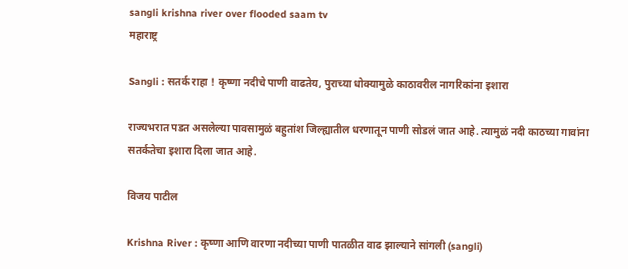sangli krishna river over flooded saam tv
महाराष्ट्र

Sangli : सतर्क राहा ! कृष्णा नदीचे पाणी वाढतेय, पुराच्या धोक्यामुळे काठावरील नागरिकांना इशारा

राज्यभरात पडत असलेल्या पावसामुळं बहुतांश जिल्ह्यातील धरणातून पाणी सोडलं जात आहे. त्यामुळं नदी काठच्या गावांना सतर्कतेचा इशारा दिला जात आहे.

विजय पाटील

Krishna River : कृष्णा आणि वारणा नदीच्या पाणी पातळीत वाढ झाल्याने सांगली (sangli)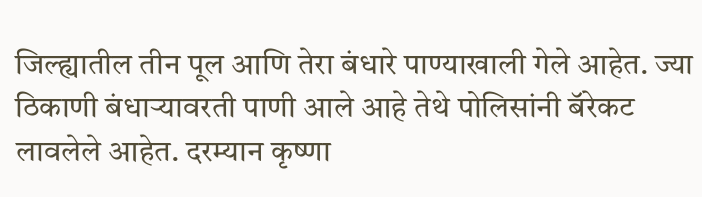जिल्ह्यातील तीन पूल आणि तेरा बंधारे पाण्याखाली गेले आहेत. ज्या ठिकाणी बंधाऱ्यावरती पाणी आले आहे तेथे पोलिसांनी बॅरेकट लावलेले आहेत. दरम्यान कृष्णा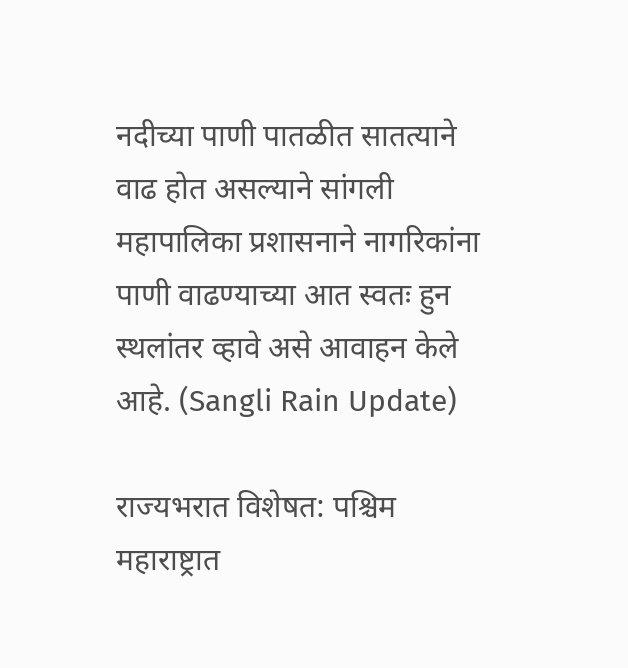नदीच्या पाणी पातळीत सातत्याने वाढ होत असल्याने सांगली महापालिका प्रशासनाने नागरिकांना पाणी वाढण्याच्या आत स्वतः हुन स्थलांतर व्हावे असे आवाहन केले आहे. (Sangli Rain Update)

राज्यभरात विशेषत: पश्चिम महाराष्ट्रात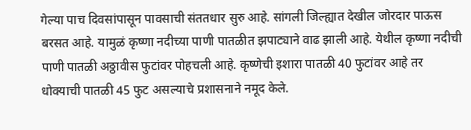गेल्या पाच दिवसांपासून पावसाची संततधार सुरु आहे. सांगली जिल्ह्यात देखील जोरदार पाऊस बरसत आहे. यामुळं कृष्णा नदीच्या पाणी पातळीत झपाट्याने वाढ झाली आहे. येथील कृष्णा नदीची पाणी पातळी अठ्ठावीस फुटांवर पोहचली आहे. कृष्णेची इशारा पातळी 40 फुटांवर आहे तर धोक्याची पातळी 45 फुट असल्याचे प्रशासनाने नमूद केले.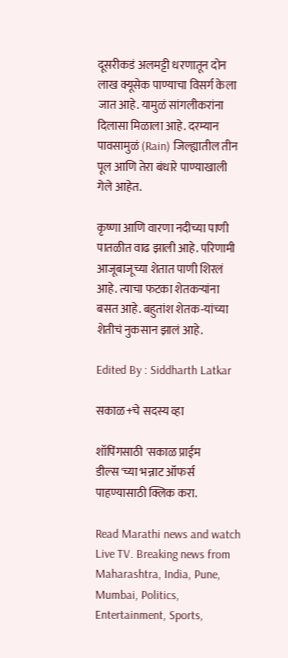दूसरीकडं अलमट्टी धरणातून दोन लाख क्यूसेक पाण्याचा विसर्ग केला जात आहे. यामुळं सांगलीकरांना दिलासा मिळाला आहे. दरम्यान पावसामुळं (Rain) जिल्ह्यातील तीन पूल आणि तेरा बंधारे पाण्याखाली गेले आहेत.

कृष्णा आणि वारणा नदीच्या पाणी पातळीत वाढ झाली आहे. परिणामी आजूबाजूच्या शेतात पाणी शिरलं आहे. त्याचा फटका शेतकऱ्यांना बसत आहे. बहुतांश शेतक-यांच्या शेतीचं नुकसान झालं आहे.

Edited By : Siddharth Latkar

सकाळ+चे सदस्य व्हा

शॉपिंगसाठी 'सकाळ प्राईम डील्स'च्या भन्नाट ऑफर्स पाहण्यासाठी क्लिक करा.

Read Marathi news and watch Live TV. Breaking news from Maharashtra, India, Pune, Mumbai, Politics, Entertainment, Sports,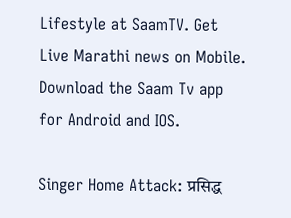Lifestyle at SaamTV. Get Live Marathi news on Mobile. Download the Saam Tv app for Android and IOS.

Singer Home Attack: प्रसिद्ध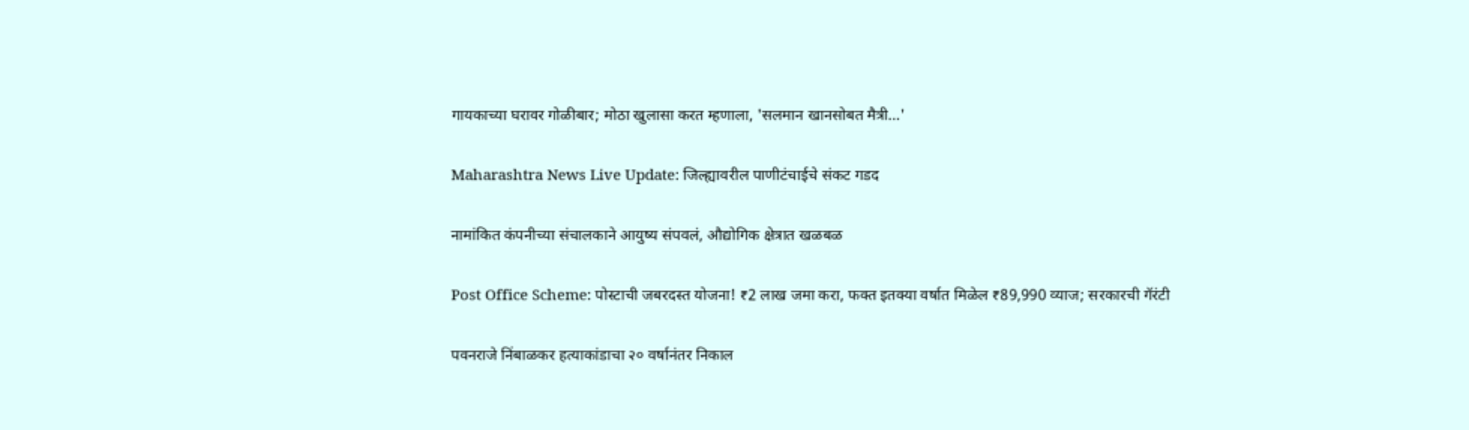गायकाच्या घरावर गोळीबार; मोठा खुलासा करत म्हणाला, 'सलमान खानसोबत मैत्री...'

Maharashtra News Live Update: जिल्ह्यावरील पाणीटंचाईचे संकट गडद

नामांकित कंपनीच्या संचालकाने आयुष्य संपवलं, औद्योगिक क्षेत्रात खळबळ

Post Office Scheme: पोस्टाची जबरदस्त योजना! ₹2 लाख जमा करा, फक्त इतक्या वर्षात मिळेल ₹89,990 व्याज; सरकारची गॅरंटी

पवनराजे निंबाळकर हत्याकांडाचा २० वर्षानंतर निकाल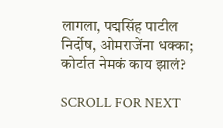लागला, पद्मसिंह पाटील निर्दोष, ओमराजेंना धक्का; कोर्टात नेमकं काय झालं?

SCROLL FOR NEXT